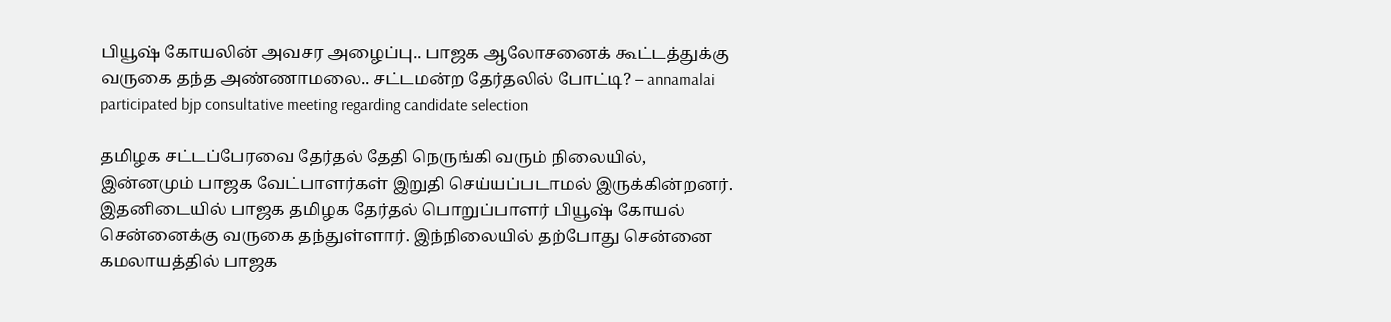பியூஷ் கோயலின் அவசர அழைப்பு.. பாஜக ஆலோசனைக் கூட்டத்துக்கு வருகை தந்த அண்ணாமலை.. சட்டமன்ற தேர்தலில் போட்டி? – annamalai participated bjp consultative meeting regarding candidate selection

தமிழக சட்டப்பேரவை தேர்தல் தேதி நெருங்கி வரும் நிலையில், இன்னமும் பாஜக வேட்பாளர்கள் இறுதி செய்யப்படாமல் இருக்கின்றனர். இதனிடையில் பாஜக தமிழக தேர்தல் பொறுப்பாளர் பியூஷ் கோயல் சென்னைக்கு வருகை தந்துள்ளார். இந்நிலையில் தற்போது சென்னை கமலாயத்தில் பாஜக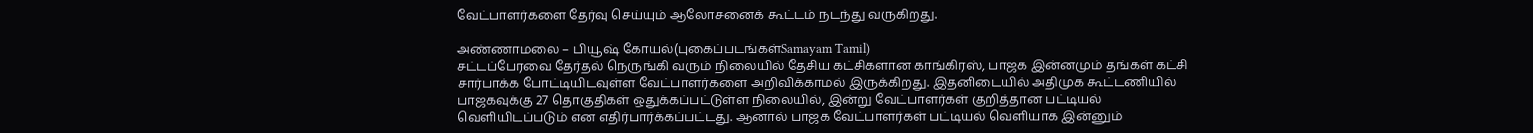வேட்பாளர்களை தேர்வு செய்யும் ஆலோசனைக் கூட்டம் நடந்து வருகிறது.

அண்ணாமலை – பியூஷ் கோயல்(புகைப்படங்கள்Samayam Tamil)
சட்டப்பேரவை தேர்தல் நெருங்கி வரும் நிலையில் தேசிய கட்சிகளான காங்கிரஸ், பாஜக இன்னமும் தங்கள் கட்சி சார்பாக்க போட்டியிடவுள்ள வேட்பாளர்களை அறிவிக்காமல் இருக்கிறது. இதனிடையில் அதிமுக கூட்டணியில் பாஜகவுக்கு 27 தொகுதிகள் ஒதுக்கப்பட்டுள்ள நிலையில், இன்று வேட்பாளர்கள் குறித்தான பட்டியல் வெளியிடப்படும் என எதிர்பார்க்கப்பட்டது. ஆனால் பாஜக வேட்பாளர்கள் பட்டியல் வெளியாக இன்னும்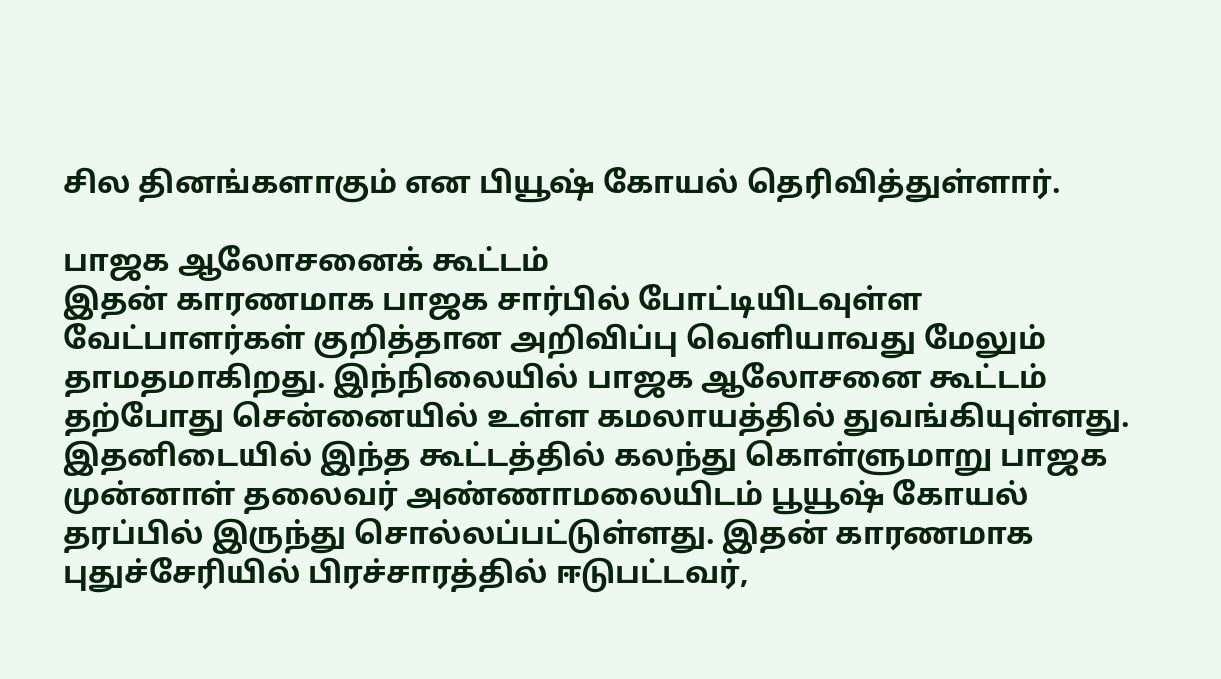சில தினங்களாகும் என பியூஷ் கோயல் தெரிவித்துள்ளார்.

பாஜக ஆலோசனைக் கூட்டம்
இதன் காரணமாக பாஜக சார்பில் போட்டியிடவுள்ள வேட்பாளர்கள் குறித்தான அறிவிப்பு வெளியாவது மேலும் தாமதமாகிறது. இந்நிலையில் பாஜக ஆலோசனை கூட்டம் தற்போது சென்னையில் உள்ள கமலாயத்தில் துவங்கியுள்ளது. இதனிடையில் இந்த கூட்டத்தில் கலந்து கொள்ளுமாறு பாஜக முன்னாள் தலைவர் அண்ணாமலையிடம் பூயூஷ் கோயல் தரப்பில் இருந்து சொல்லப்பட்டுள்ளது. இதன் காரணமாக புதுச்சேரியில் பிரச்சாரத்தில் ஈடுபட்டவர்,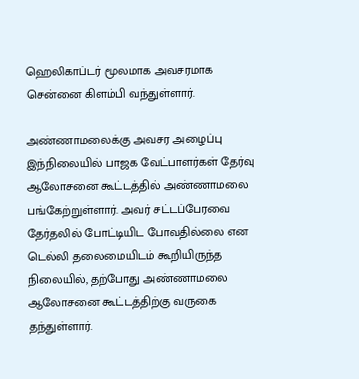ஹெலிகாப்டர் மூலமாக அவசரமாக சென்னை கிளம்பி வந்துள்ளார்.

அண்ணாமலைக்கு அவசர அழைப்பு
இந்நிலையில் பாஜக வேட்பாளர்கள் தேர்வு ஆலோசனை கூட்டத்தில் அண்ணாமலை பங்கேற்றுள்ளார். அவர் சட்டப்பேரவை தேர்தலில் போட்டியிட போவதில்லை என டெல்லி தலைமையிடம் கூறியிருந்த நிலையில், தற்போது அண்ணாமலை ஆலோசனை கூட்டத்திற்கு வருகை தந்துள்ளார்.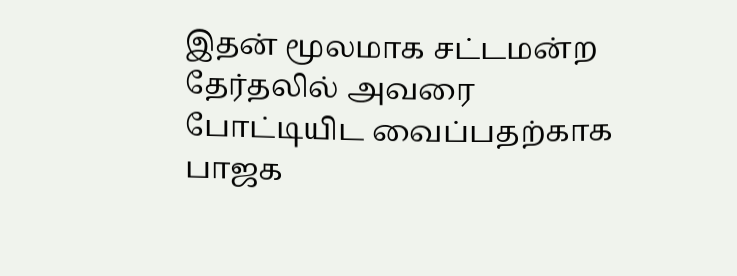இதன் மூலமாக சட்டமன்ற தேர்தலில் அவரை போட்டியிட வைப்பதற்காக பாஜக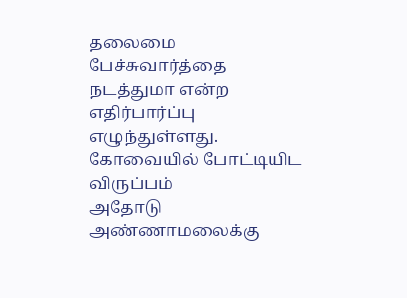தலைமை பேச்சுவார்த்தை நடத்துமா என்ற எதிர்பார்ப்பு எழுந்துள்ளது.
கோவையில் போட்டியிட விருப்பம்
அதோடு அண்ணாமலைக்கு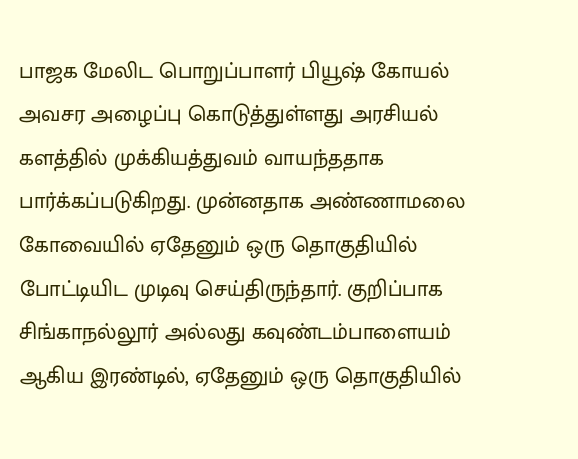பாஜக மேலிட பொறுப்பாளர் பியூஷ் கோயல் அவசர அழைப்பு கொடுத்துள்ளது அரசியல் களத்தில் முக்கியத்துவம் வாயந்ததாக பார்க்கப்படுகிறது. முன்னதாக அண்ணாமலை கோவையில் ஏதேனும் ஒரு தொகுதியில் போட்டியிட முடிவு செய்திருந்தார். குறிப்பாக சிங்காநல்லூர் அல்லது கவுண்டம்பாளையம் ஆகிய இரண்டில், ஏதேனும் ஒரு தொகுதியில்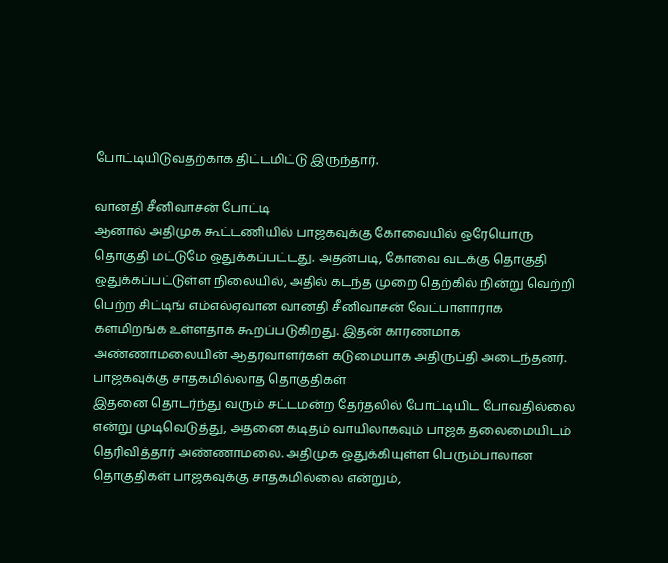போட்டியிடுவதற்காக திட்டமிட்டு இருந்தார்.

வானதி சீனிவாசன் போட்டி
ஆனால் அதிமுக கூட்டணியில் பாஜகவுக்கு கோவையில் ஒரேயொரு தொகுதி மட்டுமே ஒதுக்கப்பட்டது. அதன்படி, கோவை வடக்கு தொகுதி ஒதுக்கப்பட்டுள்ள நிலையில், அதில் கடந்த முறை தெற்கில் நின்று வெற்றி பெற்ற சிட்டிங் எம்எல்ஏவான வானதி சீனிவாசன் வேட்பாளாராக களமிறங்க உள்ளதாக கூறப்படுகிறது. இதன் காரணமாக அண்ணாமலையின் ஆதரவாளர்கள் கடுமையாக அதிருப்தி அடைந்தனர்.
பாஜகவுக்கு சாதகமில்லாத தொகுதிகள்
இதனை தொடர்ந்து வரும் சட்டமன்ற தேர்தலில் போட்டியிட போவதில்லை என்று முடிவெடுத்து, அதனை கடிதம் வாயிலாகவும் பாஜக தலைமையிடம் தெரிவித்தார் அண்ணாமலை. அதிமுக ஒதுக்கியுள்ள பெரும்பாலான தொகுதிகள் பாஜகவுக்கு சாதகமில்லை என்றும்,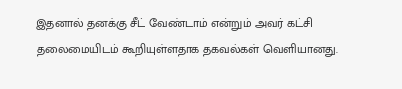இதனால் தனக்கு சீட் வேண்டாம் என்றும் அவர் கட்சி தலைமையிடம் கூறியுள்ளதாக தகவல்கள் வெளியானது.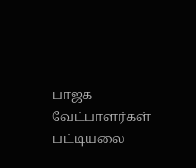பாஜக வேட்பாளர்கள் பட்டியலை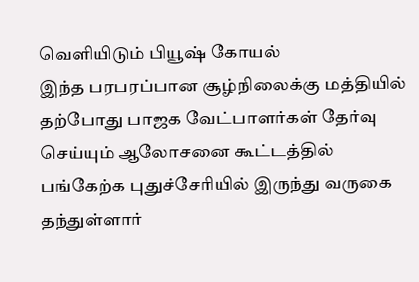வெளியிடும் பியூஷ் கோயல்
இந்த பரபரப்பான சூழ்நிலைக்கு மத்தியில் தற்போது பாஜக வேட்பாளர்கள் தேர்வு செய்யும் ஆலோசனை கூட்டத்தில் பங்கேற்க புதுச்சேரியில் இருந்து வருகை தந்துள்ளார்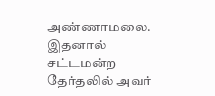அண்ணாமலை. இதனால் சட்டமன்ற தேர்தலில் அவர்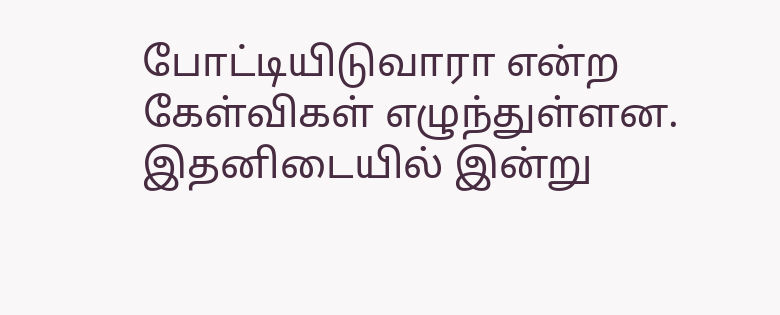போட்டியிடுவாரா என்ற கேள்விகள் எழுந்துள்ளன. இதனிடையில் இன்று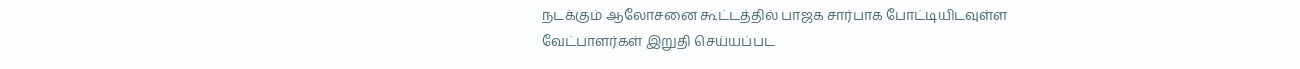நடக்கும் ஆலோசனை கூட்டத்தில் பாஜக சார்பாக போட்டியிடவுள்ள வேட்பாளர்கள் இறுதி செய்யப்பட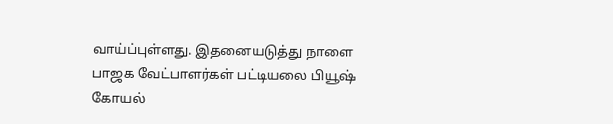வாய்ப்புள்ளது. இதனையடுத்து நாளை பாஜக வேட்பாளர்கள் பட்டியலை பியூஷ் கோயல்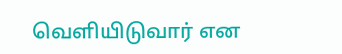வெளியிடுவார் என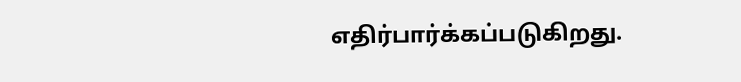எதிர்பார்க்கப்படுகிறது.